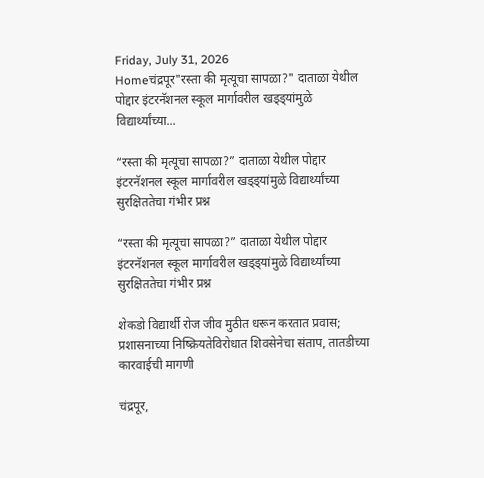Friday, July 31, 2026
Homeचंद्रपूर"रस्ता की मृत्यूचा सापळा?" दाताळा येथील पोद्दार इंटरनॅशनल स्कूल मार्गावरील खड्ड्यांमुळे विद्यार्थ्यांच्या...

“रस्ता की मृत्यूचा सापळा?” दाताळा येथील पोद्दार इंटरनॅशनल स्कूल मार्गावरील खड्ड्यांमुळे विद्यार्थ्यांच्या सुरक्षिततेचा गंभीर प्रश्न

“रस्ता की मृत्यूचा सापळा?” दाताळा येथील पोद्दार इंटरनॅशनल स्कूल मार्गावरील खड्ड्यांमुळे विद्यार्थ्यांच्या सुरक्षिततेचा गंभीर प्रश्न

शेकडो विद्यार्थी रोज जीव मुठीत धरून करतात प्रवास; प्रशासनाच्या निष्क्रियतेविरोधात शिवसेनेचा संताप, तातडीच्या कारवाईची मागणी

चंद्रपूर,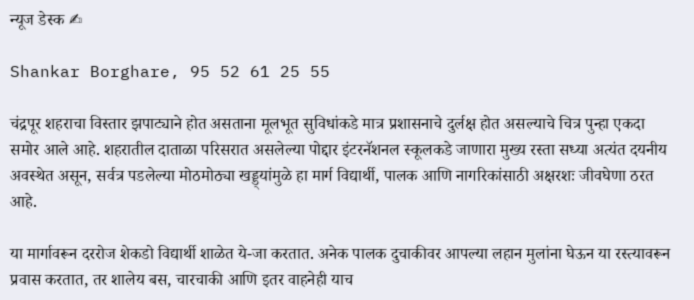न्यूज डेस्क ✍

Shankar Borghare, 95 52 61 25 55

चंद्रपूर शहराचा विस्तार झपाट्याने होत असताना मूलभूत सुविधांकडे मात्र प्रशासनाचे दुर्लक्ष होत असल्याचे चित्र पुन्हा एकदा समोर आले आहे. शहरातील दाताळा परिसरात असलेल्या पोद्दार इंटरनॅशनल स्कूलकडे जाणारा मुख्य रस्ता सध्या अत्यंत दयनीय अवस्थेत असून, सर्वत्र पडलेल्या मोठमोठ्या खड्ड्यांमुळे हा मार्ग विद्यार्थी, पालक आणि नागरिकांसाठी अक्षरशः जीवघेणा ठरत आहे.

या मार्गावरून दररोज शेकडो विद्यार्थी शाळेत ये-जा करतात. अनेक पालक दुचाकीवर आपल्या लहान मुलांना घेऊन या रस्त्यावरून प्रवास करतात, तर शालेय बस, चारचाकी आणि इतर वाहनेही याच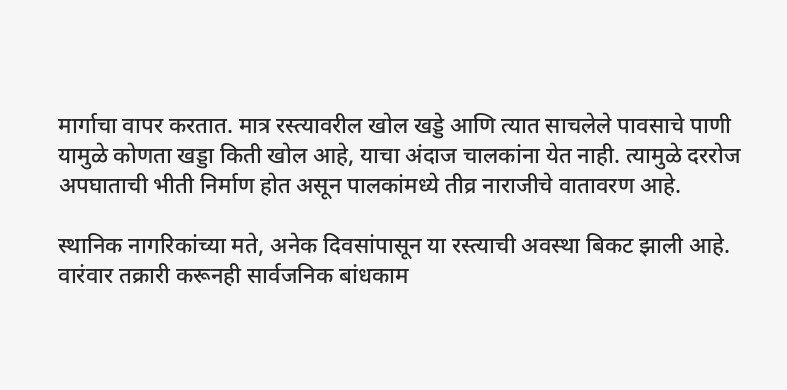मार्गाचा वापर करतात. मात्र रस्त्यावरील खोल खड्डे आणि त्यात साचलेले पावसाचे पाणी यामुळे कोणता खड्डा किती खोल आहे, याचा अंदाज चालकांना येत नाही. त्यामुळे दररोज अपघाताची भीती निर्माण होत असून पालकांमध्ये तीव्र नाराजीचे वातावरण आहे.

स्थानिक नागरिकांच्या मते, अनेक दिवसांपासून या रस्त्याची अवस्था बिकट झाली आहे. वारंवार तक्रारी करूनही सार्वजनिक बांधकाम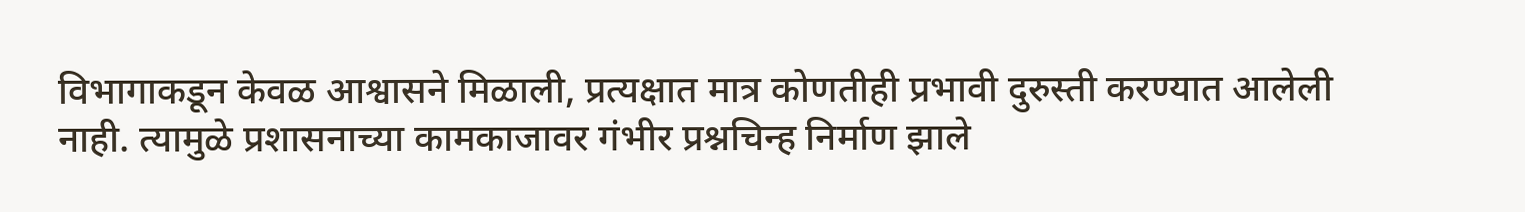विभागाकडून केवळ आश्वासने मिळाली, प्रत्यक्षात मात्र कोणतीही प्रभावी दुरुस्ती करण्यात आलेली नाही. त्यामुळे प्रशासनाच्या कामकाजावर गंभीर प्रश्नचिन्ह निर्माण झाले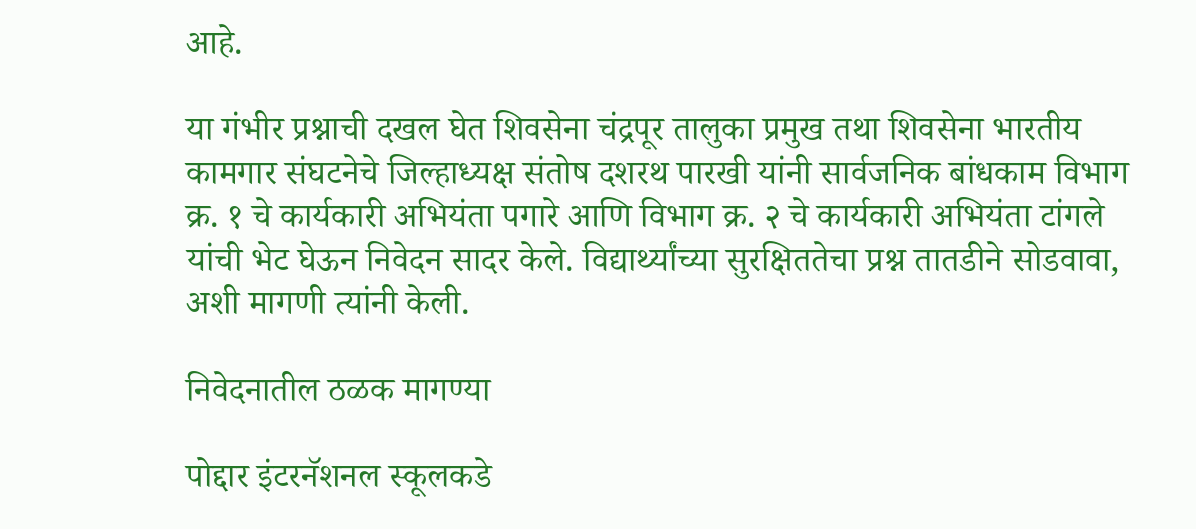आहे.

या गंभीर प्रश्नाची दखल घेत शिवसेना चंद्रपूर तालुका प्रमुख तथा शिवसेना भारतीय कामगार संघटनेचे जिल्हाध्यक्ष संतोष दशरथ पारखी यांनी सार्वजनिक बांधकाम विभाग क्र. १ चे कार्यकारी अभियंता पगारे आणि विभाग क्र. २ चे कार्यकारी अभियंता टांगले यांची भेट घेऊन निवेदन सादर केले. विद्यार्थ्यांच्या सुरक्षिततेचा प्रश्न तातडीने सोडवावा, अशी मागणी त्यांनी केली.

निवेदनातील ठळक मागण्या

पोद्दार इंटरनॅशनल स्कूलकडे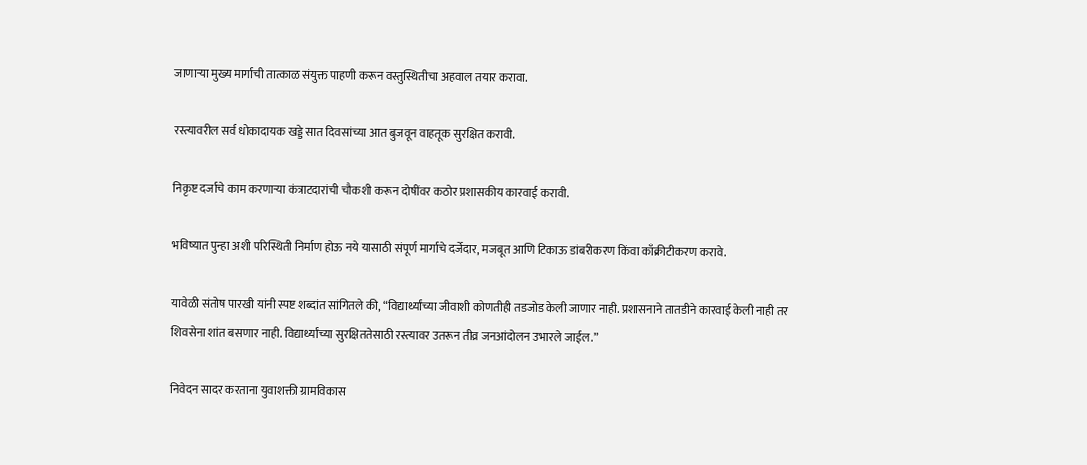जाणाऱ्या मुख्य मार्गाची तात्काळ संयुक्त पाहणी करून वस्तुस्थितीचा अहवाल तयार करावा.

रस्त्यावरील सर्व धोकादायक खड्डे सात दिवसांच्या आत बुजवून वाहतूक सुरक्षित करावी.

निकृष्ट दर्जाचे काम करणाऱ्या कंत्राटदारांची चौकशी करून दोषींवर कठोर प्रशासकीय कारवाई करावी.

भविष्यात पुन्हा अशी परिस्थिती निर्माण होऊ नये यासाठी संपूर्ण मार्गाचे दर्जेदार, मजबूत आणि टिकाऊ डांबरीकरण किंवा काँक्रीटीकरण करावे.

यावेळी संतोष पारखी यांनी स्पष्ट शब्दांत सांगितले की, “विद्यार्थ्यांच्या जीवाशी कोणतीही तडजोड केली जाणार नाही. प्रशासनाने तातडीने कारवाई केली नाही तर शिवसेना शांत बसणार नाही. विद्यार्थ्यांच्या सुरक्षिततेसाठी रस्त्यावर उतरून तीव्र जनआंदोलन उभारले जाईल.”

निवेदन सादर करताना युवाशक्ती ग्रामविकास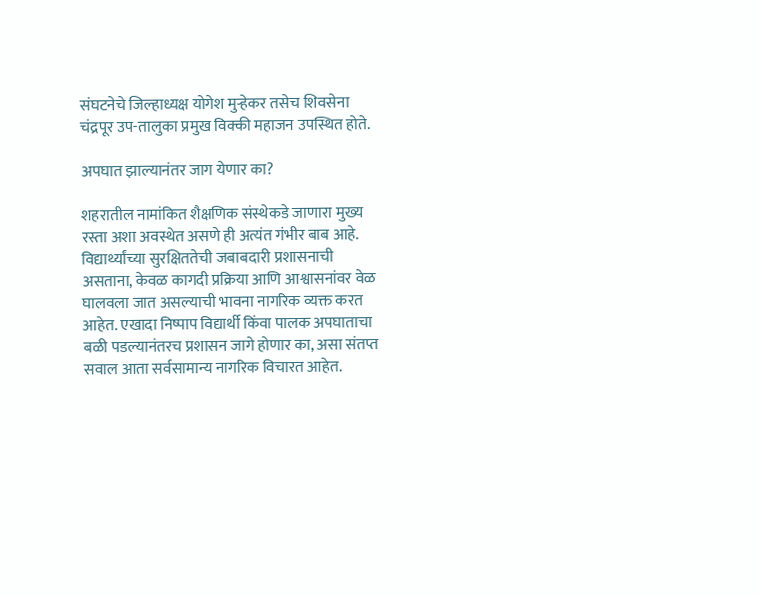संघटनेचे जिल्हाध्यक्ष योगेश मुऱ्हेकर तसेच शिवसेना चंद्रपूर उप-तालुका प्रमुख विक्की महाजन उपस्थित होते.

अपघात झाल्यानंतर जाग येणार का?

शहरातील नामांकित शैक्षणिक संस्थेकडे जाणारा मुख्य रस्ता अशा अवस्थेत असणे ही अत्यंत गंभीर बाब आहे. विद्यार्थ्यांच्या सुरक्षिततेची जबाबदारी प्रशासनाची असताना, केवळ कागदी प्रक्रिया आणि आश्वासनांवर वेळ घालवला जात असल्याची भावना नागरिक व्यक्त करत आहेत. एखादा निष्पाप विद्यार्थी किंवा पालक अपघाताचा बळी पडल्यानंतरच प्रशासन जागे होणार का, असा संतप्त सवाल आता सर्वसामान्य नागरिक विचारत आहेत.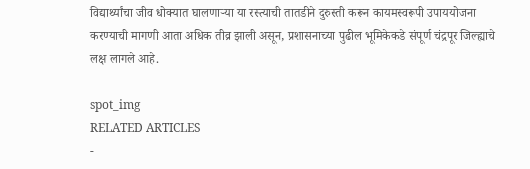विद्यार्थ्यांचा जीव धोक्यात घालणाऱ्या या रस्त्याची तातडीने दुरुस्ती करून कायमस्वरूपी उपाययोजना करण्याची मागणी आता अधिक तीव्र झाली असून, प्रशासनाच्या पुढील भूमिकेकडे संपूर्ण चंद्रपूर जिल्ह्याचे लक्ष लागले आहे.

spot_img
RELATED ARTICLES
-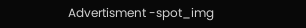Advertisment -spot_img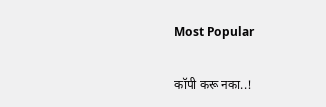Most Popular

कॉपी करू नका..!